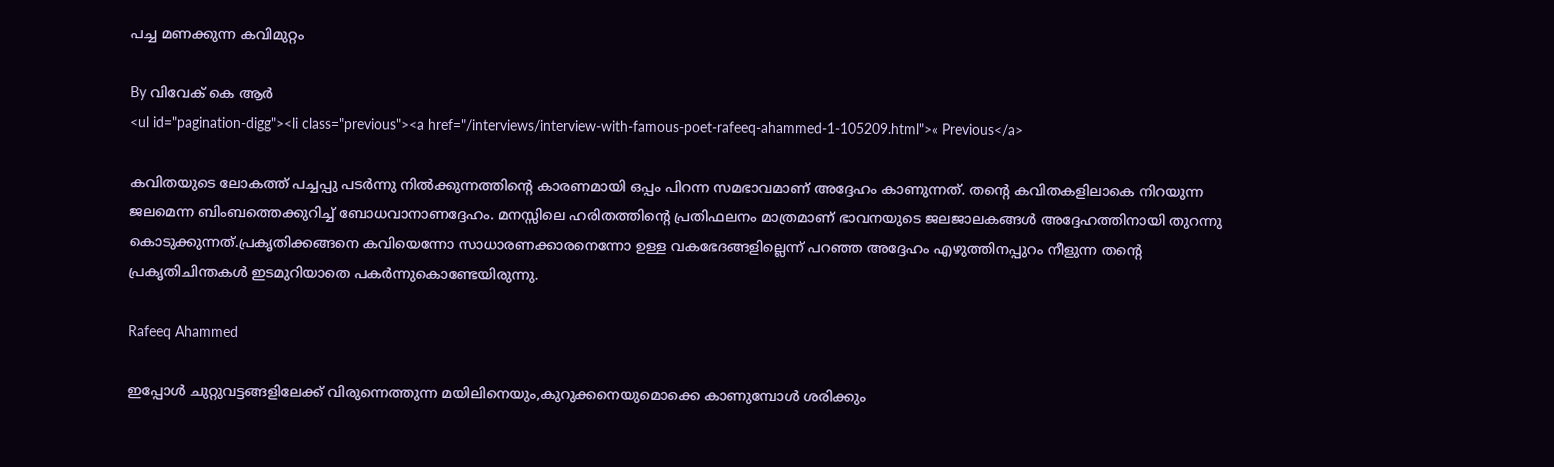പച്ച മണക്കുന്ന കവിമുറ്റം

By വിവേക് കെ ആര്‍
<ul id="pagination-digg"><li class="previous"><a href="/interviews/interview-with-famous-poet-rafeeq-ahammed-1-105209.html">« Previous</a>

കവിതയുടെ ലോകത്ത് പച്ചപ്പു പടര്‍ന്നു നില്‍ക്കുന്നത്തിന്റെ കാരണമായി ഒപ്പം പിറന്ന സമഭാവമാണ് അദ്ദേഹം കാണുന്നത്. തന്റെ കവിതകളിലാകെ നിറയുന്ന ജലമെന്ന ബിംബത്തെക്കുറിച്ച് ബോധവാനാണദ്ദേഹം. മനസ്സിലെ ഹരിതത്തിന്റെ പ്രതിഫലനം മാത്രമാണ് ഭാവനയുടെ ജലജാലകങ്ങള്‍ അദ്ദേഹത്തിനായി തുറന്നു കൊടുക്കുന്നത്.പ്രകൃതിക്കങ്ങനെ കവിയെന്നോ സാധാരണക്കാരനെന്നോ ഉള്ള വകഭേദങ്ങളില്ലെന്ന് പറഞ്ഞ അദ്ദേഹം എഴുത്തിനപ്പുറം നീളുന്ന തന്റെ പ്രകൃതിചിന്തകള്‍ ഇടമുറിയാതെ പകര്‍ന്നുകൊണ്ടേയിരുന്നു.

Rafeeq Ahammed

ഇപ്പോള്‍ ചുറ്റുവട്ടങ്ങളിലേക്ക് വിരുന്നെത്തുന്ന മയിലിനെയും,കുറുക്കനെയുമൊക്കെ കാണുമ്പോള്‍ ശരിക്കും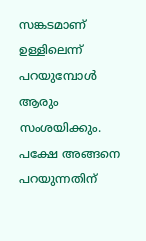സങ്കടമാണ് ഉള്ളിലെന്ന് പറയുമ്പോള്‍ ആരും സംശയിക്കും. പക്ഷേ അങ്ങനെ പറയുന്നതിന്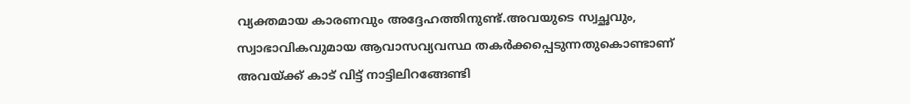വ്യക്തമായ കാരണവും അദ്ദേഹത്തിനുണ്ട്.അവയുടെ സ്വച്ഛവും, സ്വാഭാവികവുമായ ആവാസവ്യവസ്ഥ തകര്‍ക്കപ്പെടുന്നതുകൊണ്ടാണ് അവയ്ക്ക് കാട് വിട്ട് നാട്ടിലിറങ്ങേണ്ടി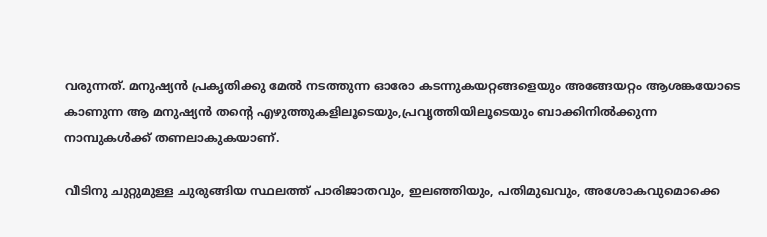വരുന്നത്. മനുഷ്യന്‍ പ്രകൃതിക്കു മേല്‍ നടത്തുന്ന ഓരോ കടന്നുകയറ്റങ്ങളെയും അങ്ങേയറ്റം ആശങ്കയോടെ കാണുന്ന ആ മനുഷ്യന്‍ തന്റെ എഴുത്തുകളിലൂടെയും,പ്രവൃത്തിയിലൂടെയും ബാക്കിനില്‍ക്കുന്ന നാമ്പുകള്‍ക്ക് തണലാകുകയാണ്.

വീടിനു ചുറ്റുമുള്ള ചുരുങ്ങിയ സ്ഥലത്ത് പാരിജാതവും, ഇലഞ്ഞിയും, പതിമുഖവും, അശോകവുമൊക്കെ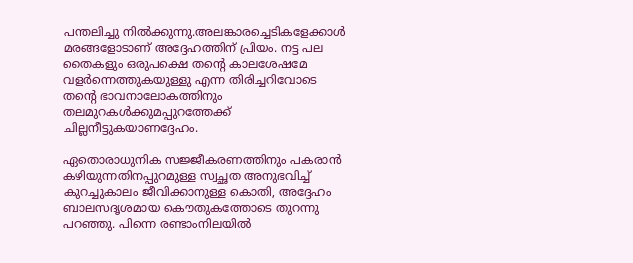പന്തലിച്ചു നില്‍ക്കുന്നു.അലങ്കാരച്ചെടികളേക്കാള്‍ മരങ്ങളോടാണ് അദ്ദേഹത്തിന് പ്രിയം. നട്ട പല തൈകളും ഒരുപക്ഷെ തന്റെ കാലശേഷമേ വളര്‍ന്നെത്തുകയുള്ളു എന്ന തിരിച്ചറിവോടെ തന്റെ ഭാവനാലോകത്തിനും തലമുറകള്‍ക്കുമപ്പുറത്തേക്ക് ചില്ലനീട്ടുകയാണദ്ദേഹം.

ഏതൊരാധുനിക സജ്ജീകരണത്തിനും പകരാന്‍ കഴിയുന്നതിനപ്പുറമുള്ള സ്വച്ഛത അനുഭവിച്ച് കുറച്ചുകാലം ജീവിക്കാനുള്ള കൊതി, അദ്ദേഹം ബാലസദൃശമായ കൌതുകത്തോടെ തുറന്നു പറഞ്ഞു. പിന്നെ രണ്ടാംനിലയില്‍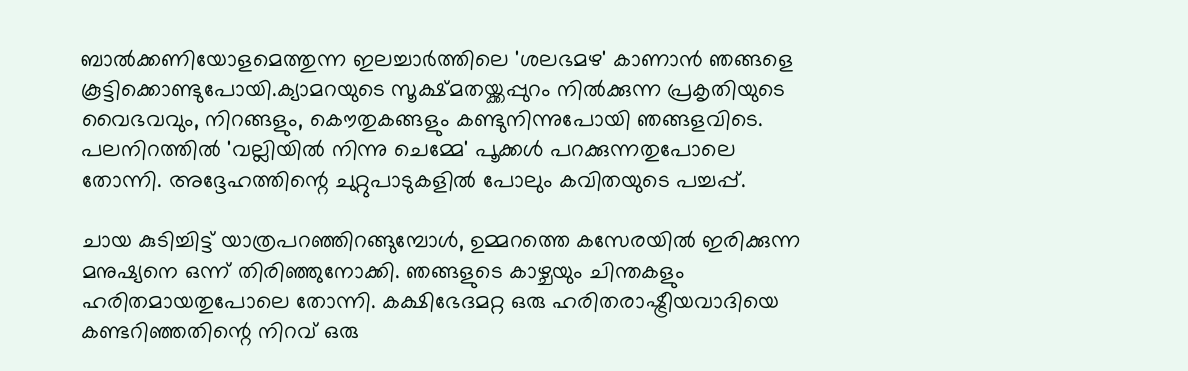ബാല്‍ക്കണിയോളമെത്തുന്ന ഇലച്ചാര്‍ത്തിലെ 'ശലഭമഴ' കാണാന്‍ ഞങ്ങളെ കൂട്ടിക്കൊണ്ടുപോയി.ക്യാമറയുടെ സൂക്ഷ്മതയ്ക്കപ്പുറം നില്‍ക്കുന്ന പ്രകൃതിയുടെ വൈഭവവും, നിറങ്ങളും, കൌതുകങ്ങളും കണ്ടുനിന്നുപോയി ഞങ്ങളവിടെ. പലനിറത്തില്‍ 'വല്ലിയില്‍ നിന്നു ചെമ്മേ' പൂക്കള്‍ പറക്കുന്നതുപോലെ തോന്നി. അദ്ദേഹത്തിന്റെ ചുറ്റുപാടുകളില്‍ പോലും കവിതയുടെ പച്ചപ്പ്.

ചായ കുടിച്ചിട്ട് യാത്രപറഞ്ഞിറങ്ങുമ്പോള്‍, ഉമ്മറത്തെ കസേരയില്‍ ഇരിക്കുന്ന മനുഷ്യനെ ഒന്ന് തിരിഞ്ഞുനോക്കി. ഞങ്ങളുടെ കാഴ്ചയും ചിന്തകളും ഹരിതമായതുപോലെ തോന്നി. കക്ഷിഭേദമറ്റ ഒരു ഹരിതരാഷ്ട്രീയവാദിയെ കണ്ടറിഞ്ഞതിന്റെ നിറവ് ഒരു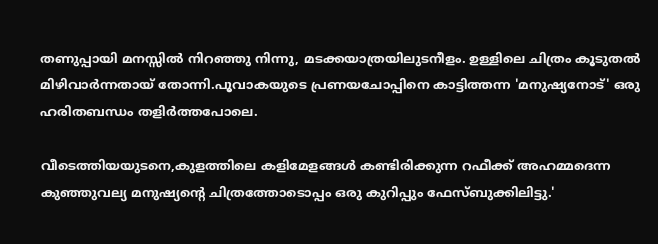തണുപ്പായി മനസ്സില്‍ നിറഞ്ഞു നിന്നു, മടക്കയാത്രയിലുടനീളം. ഉള്ളിലെ ചിത്രം കൂടുതല്‍ മിഴിവാര്‍ന്നതായ് തോന്നി.പൂവാകയുടെ പ്രണയചോപ്പിനെ കാട്ടിത്തന്ന 'മനുഷ്യനോട്' ഒരു ഹരിതബന്ധം തളിര്‍ത്തപോലെ.

വീടെത്തിയയുടനെ,കുളത്തിലെ കളിമേളങ്ങള്‍ കണ്ടിരിക്കുന്ന റഫീക്ക് അഹമ്മദെന്ന കുഞ്ഞുവല്യ മനുഷ്യന്റെ ചിത്രത്തോടൊപ്പം ഒരു കുറിപ്പും ഫേസ്ബുക്കിലിട്ടു.'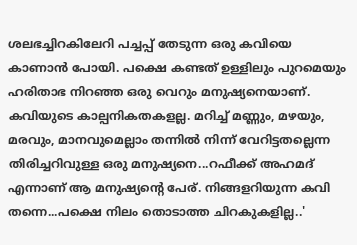ശലഭച്ചിറകിലേറി പച്ചപ്പ് തേടുന്ന ഒരു കവിയെ കാണാന്‍ പോയി. പക്ഷെ കണ്ടത് ഉള്ളിലും പുറമെയും ഹരിതാഭ നിറഞ്ഞ ഒരു വെറും മനുഷ്യനെയാണ്. കവിയുടെ കാല്പനികതകളല്ല. മറിച്ച് മണ്ണും, മഴയും, മരവും, മാനവുമെല്ലാം തന്നില്‍ നിന്ന് വേറിട്ടതല്ലെന്ന തിരിച്ചറിവുള്ള ഒരു മനുഷ്യനെ...റഫീക്ക് അഹമദ് എന്നാണ് ആ മനുഷ്യന്റെ പേര്. നിങ്ങളറിയുന്ന കവി തന്നെ...പക്ഷെ നിലം തൊടാത്ത ചിറകുകളില്ല..'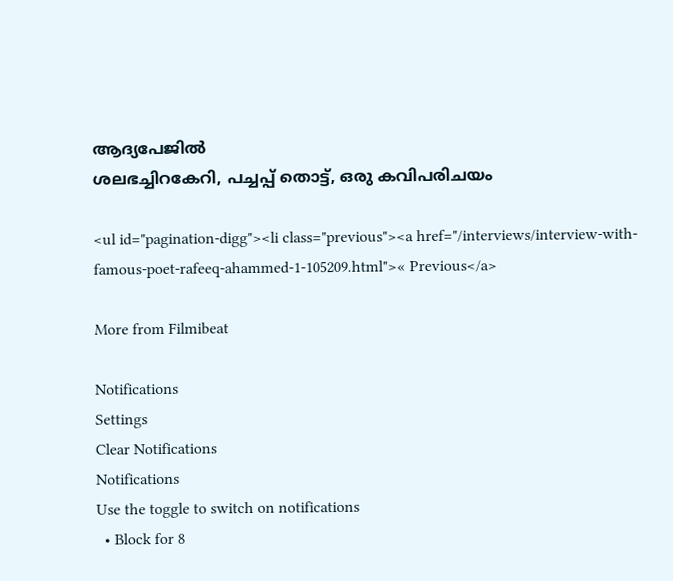ആദ്യപേജില്‍
ശലഭച്ചിറകേറി, പച്ചപ്പ് തൊട്ട്, ഒരു കവിപരിചയം

<ul id="pagination-digg"><li class="previous"><a href="/interviews/interview-with-famous-poet-rafeeq-ahammed-1-105209.html">« Previous</a>

More from Filmibeat

Notifications
Settings
Clear Notifications
Notifications
Use the toggle to switch on notifications
  • Block for 8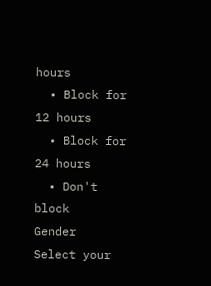hours
  • Block for 12 hours
  • Block for 24 hours
  • Don't block
Gender
Select your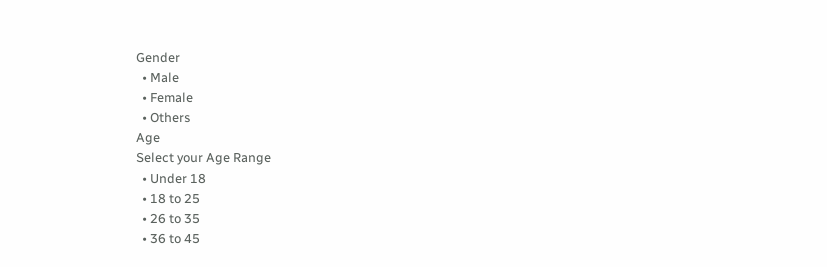Gender
  • Male
  • Female
  • Others
Age
Select your Age Range
  • Under 18
  • 18 to 25
  • 26 to 35
  • 36 to 45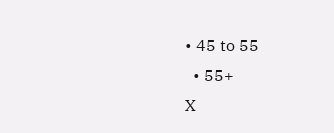• 45 to 55
  • 55+
X